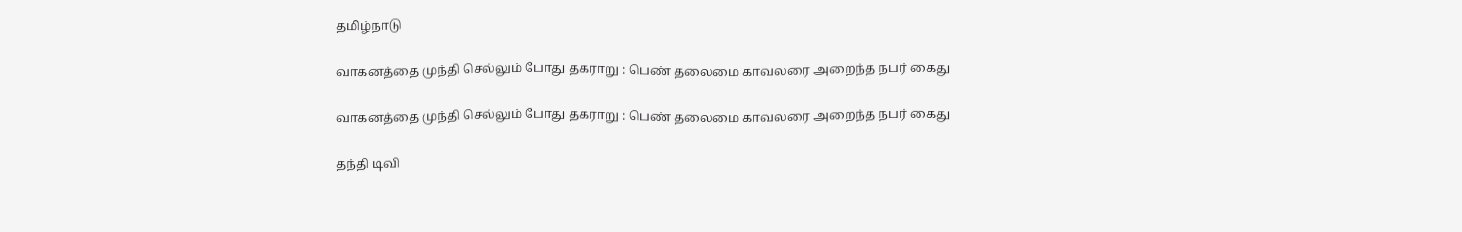தமிழ்நாடு

வாகனத்தை முந்தி செல்லும் போது தகராறு : பெண் தலைமை காவலரை அறைந்த நபர் கைது

வாகனத்தை முந்தி செல்லும் போது தகராறு : பெண் தலைமை காவலரை அறைந்த நபர் கைது

தந்தி டிவி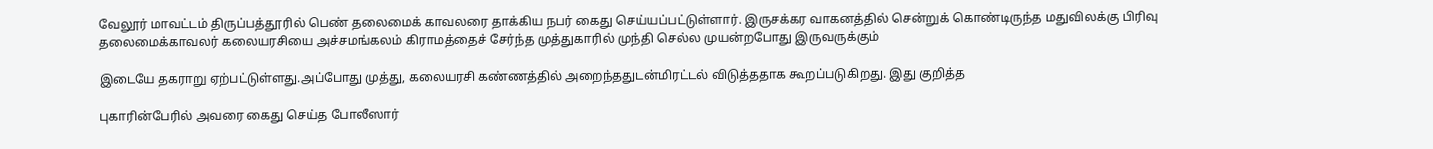வேலூர் மாவட்டம் திருப்பத்தூரில் பெண் தலைமைக் காவலரை தாக்கிய நபர் கைது செய்யப்பட்டுள்ளார். இருசக்கர வாகனத்தில் சென்றுக் கொண்டிருந்த மதுவிலக்கு பிரிவு தலைமைக்காவலர் கலையரசியை அச்சமங்கலம் கிராமத்தைச் சேர்ந்த முத்துகாரில் முந்தி செல்ல முயன்றபோது இருவருக்கும்

இடையே தகராறு ஏற்பட்டுள்ளது.அப்போது முத்து, கலையரசி கண்ணத்தில் அறைந்ததுடன்மிரட்டல் விடுத்ததாக கூறப்படுகிறது. இது குறித்த

புகாரின்பேரில் அவரை கைது செய்த போலீஸார்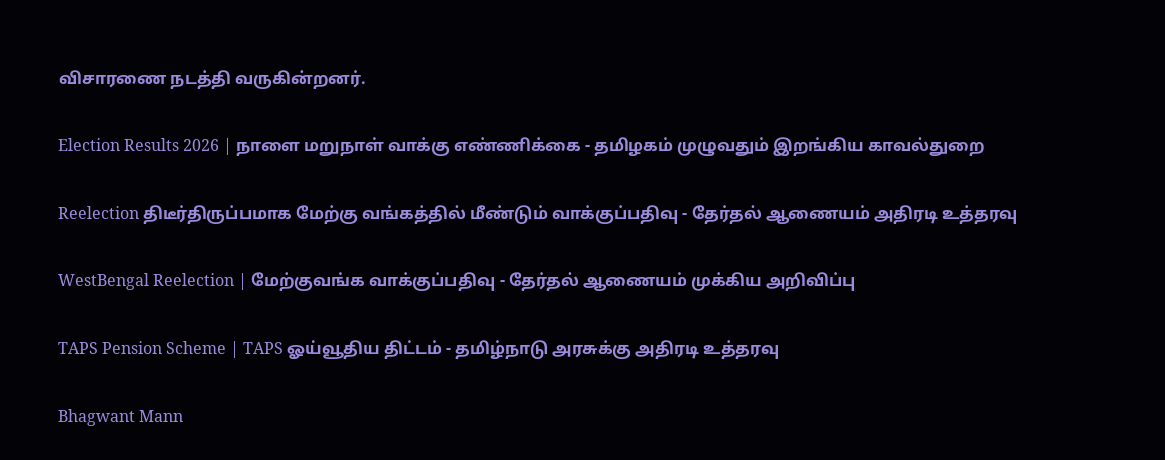விசாரணை நடத்தி வருகின்றனர்.

Election Results 2026 | நாளை மறுநாள் வாக்கு எண்ணிக்கை - தமிழகம் முழுவதும் இறங்கிய காவல்துறை

Reelection திடீர்திருப்பமாக மேற்கு வங்கத்தில் மீண்டும் வாக்குப்பதிவு - தேர்தல் ஆணையம் அதிரடி உத்தரவு

WestBengal Reelection | மேற்குவங்க வாக்குப்பதிவு - தேர்தல் ஆணையம் முக்கிய அறிவிப்பு

TAPS Pension Scheme | TAPS ஓய்வூதிய திட்டம் - தமிழ்நாடு அரசுக்கு அதிரடி உத்தரவு

Bhagwant Mann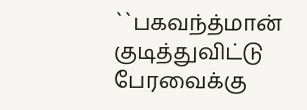``பகவந்த்மான் குடித்துவிட்டு பேரவைக்கு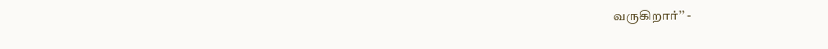வருகிறார்’’ -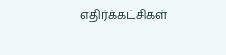எதிர்க்கட்சிகள்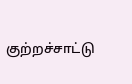குற்றச்சாட்டு